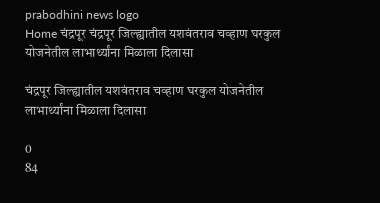prabodhini news logo
Home चंद्रपूर चंद्रपूर जिल्ह्यातील यशवंतराव चव्हाण घरकुल योजनेतील लाभार्थ्यांना मिळाला दिलासा

चंद्रपूर जिल्ह्यातील यशवंतराव चव्हाण घरकुल योजनेतील लाभार्थ्यांना मिळाला दिलासा

0
84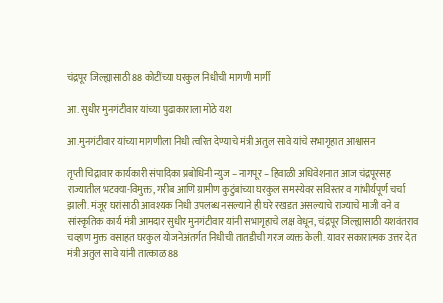चंद्रपूर जिल्ह्यासाठी 88 कोटींच्या घरकुल निधीची मागणी मार्गी

आ. सुधीर मुनगंटीवार यांच्या पुढाकाराला मोठे यश

आ.मुनगंटीवार यांच्या मागणीला निधी त्वरित देण्याचे मंत्री अतुल सावे यांचे सभागृहात आश्वासन

तृप्ती चिद्रावार कार्यकारी संपादिका प्रबोधिनी न्युज – नागपूर – हिवाळी अधिवेशनात आज चंद्रपूरसह राज्यातील भटक्या-विमुक्त, गरीब आणि ग्रामीण कुटुंबांच्या घरकुल समस्येवर सविस्तर व गांभीर्यपूर्ण चर्चा झाली. मंजूर घरांसाठी आवश्यक निधी उपलब्ध नसल्याने ही घरे रखडत असल्याचे राज्याचे माजी वने व सांस्कृतिक कार्य मंत्री आमदार सुधीर मुनगंटीवार यांनी सभागृहाचे लक्ष वेधून, चंद्रपूर जिल्ह्यासाठी यशवंतराव चव्हाण मुक्त वसाहत घरकुल योजनेअंतर्गत निधीची तातडीची गरज व्यक्त केली. यावर सकारात्मक उत्तर देत मंत्री अतुल सावे यांनी तात्काळ 88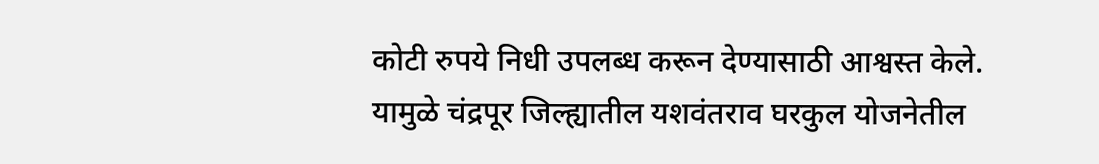कोटी रुपये निधी उपलब्ध करून देण्यासाठी आश्वस्त केले. यामुळे चंद्रपूर जिल्ह्यातील यशवंतराव घरकुल योजनेतील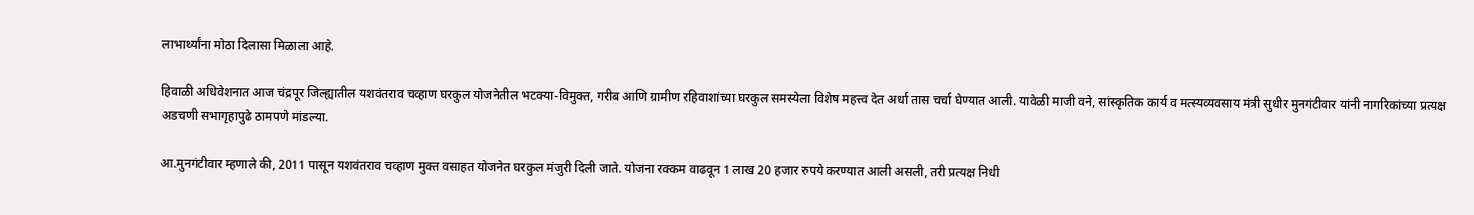लाभार्थ्यांना मोठा दिलासा मिळाला आहे.

हिवाळी अधिवेशनात आज चंद्रपूर जिल्ह्यातील यशवंतराव चव्हाण घरकुल योजनेतील भटक्या-विमुक्त, गरीब आणि ग्रामीण रहिवाशांच्या घरकुल समस्येला विशेष महत्त्व देत अर्धा तास चर्चा घेण्यात आली. यावेळी माजी वने, सांस्कृतिक कार्य व मत्स्यव्यवसाय मंत्री सुधीर मुनगंटीवार यांनी नागरिकांच्या प्रत्यक्ष अडचणी सभागृहापुढे ठामपणे मांडल्या.

आ.मुनगंटीवार म्हणाले की, 2011 पासून यशवंतराव चव्हाण मुक्त वसाहत योजनेत घरकुल मंजुरी दिली जाते. योजना रक्कम वाढवून 1 लाख 20 हजार रुपये करण्यात आली असली, तरी प्रत्यक्ष निधी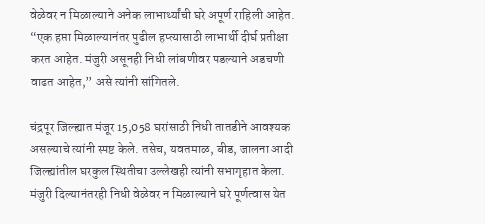वेळेवर न मिळाल्याने अनेक लाभार्थ्यांची घरे अपूर्ण राहिली आहेत. “एक हप्ता मिळाल्यानंतर पुढील हप्त्यासाठी लाभार्थी दीर्घ प्रतीक्षा करत आहेत. मंजुरी असूनही निधी लांबणीवर पडल्याने अडचणी वाढत आहेत,” असे त्यांनी सांगितले.

चंद्रपूर जिल्ह्यात मंजूर 15,058 घरांसाठी निधी तातडीने आवश्यक असल्याचे त्यांनी स्पष्ट केले. तसेच, यवतमाळ, बीड, जालना आदी जिल्ह्यांतील घरकुल स्थितीचा उल्लेखही त्यांनी सभागृहात केला. मंजुरी दिल्यानंतरही निधी वेळेवर न मिळाल्याने घरे पूर्णत्वास येत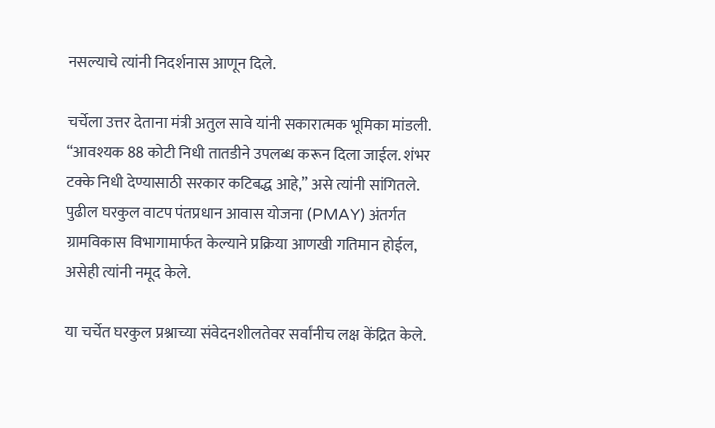नसल्याचे त्यांनी निदर्शनास आणून दिले.

चर्चेला उत्तर देताना मंत्री अतुल सावे यांनी सकारात्मक भूमिका मांडली. “आवश्यक 88 कोटी निधी तातडीने उपलब्ध करून दिला जाईल. शंभर टक्के निधी देण्यासाठी सरकार कटिबद्ध आहे,” असे त्यांनी सांगितले. पुढील घरकुल वाटप पंतप्रधान आवास योजना (PMAY) अंतर्गत ग्रामविकास विभागामार्फत केल्याने प्रक्रिया आणखी गतिमान होईल, असेही त्यांनी नमूद केले.

या चर्चेत घरकुल प्रश्नाच्या संवेदनशीलतेवर सर्वांनीच लक्ष केंद्रित केले.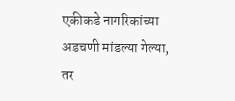एकीकडे नागरिकांच्या अडचणी मांडल्या गेल्या, तर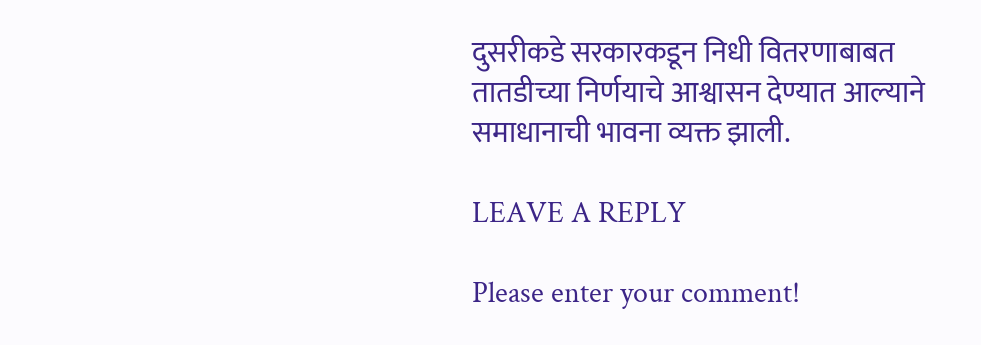दुसरीकडे सरकारकडून निधी वितरणाबाबत तातडीच्या निर्णयाचे आश्वासन देण्यात आल्याने समाधानाची भावना व्यक्त झाली.

LEAVE A REPLY

Please enter your comment!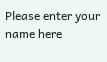Please enter your name here